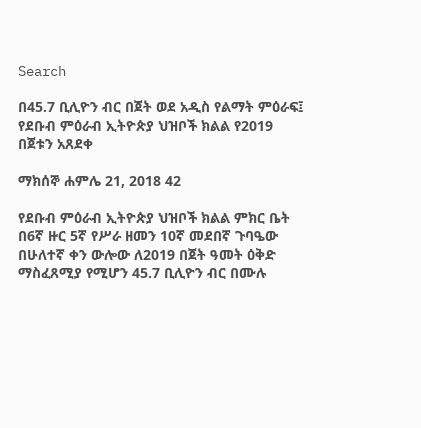Search

በ45.7 ቢሊዮን ብር በጀት ወደ አዲስ የልማት ምዕራፍ፤ የደቡብ ምዕራብ ኢትዮጵያ ህዝቦች ክልል የ2019 በጀቱን አጸደቀ

ማክሰኞ ሐምሌ 21, 2018 42

የደቡብ ምዕራብ ኢትዮጵያ ህዝቦች ክልል ምክር ቤት በ6ኛ ዙር 5ኛ የሥራ ዘመን 10ኛ መደበኛ ጉባዔው በሁለተኛ ቀን ውሎው ለ2019 በጀት ዓመት ዕቅድ ማስፈጸሚያ የሚሆን 45.7 ቢሊዮን ብር በሙሉ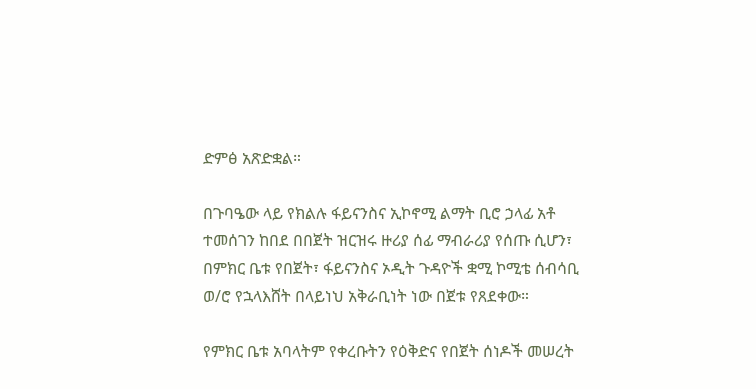ድምፅ አጽድቋል።

በጉባዔው ላይ የክልሉ ፋይናንስና ኢኮኖሚ ልማት ቢሮ ኃላፊ አቶ ተመሰገን ከበደ በበጀት ዝርዝሩ ዙሪያ ሰፊ ማብራሪያ የሰጡ ሲሆን፣ በምክር ቤቱ የበጀት፣ ፋይናንስና ኦዲት ጉዳዮች ቋሚ ኮሚቴ ሰብሳቢ ወ/ሮ የኋላእሸት በላይነህ አቅራቢነት ነው በጀቱ የጸደቀው።

የምክር ቤቱ አባላትም የቀረቡትን የዕቅድና የበጀት ሰነዶች መሠረት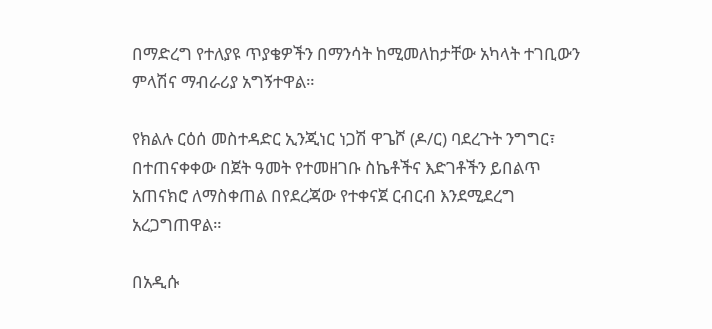በማድረግ የተለያዩ ጥያቄዎችን በማንሳት ከሚመለከታቸው አካላት ተገቢውን ምላሽና ማብራሪያ አግኝተዋል።

የክልሉ ርዕሰ መስተዳድር ኢንጂነር ነጋሽ ዋጌሾ (ዶ/ር) ባደረጉት ንግግር፣ በተጠናቀቀው በጀት ዓመት የተመዘገቡ ስኬቶችና እድገቶችን ይበልጥ አጠናክሮ ለማስቀጠል በየደረጃው የተቀናጀ ርብርብ እንደሚደረግ አረጋግጠዋል።

በአዲሱ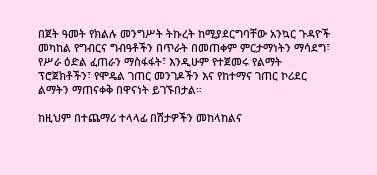በጀት ዓመት የክልሉ መንግሥት ትኩረት ከሚያደርግባቸው አንኳር ጉዳዮች መካከል የግብርና ግብዓቶችን በጥራት በመጠቀም ምርታማነትን ማሳደግ፣ የሥራ ዕድል ፈጠራን ማስፋፋት፣ እንዲሁም የተጀመሩ የልማት ፕሮጀክቶችን፣ የሞዴል ገጠር መንገዶችን እና የከተማና ገጠር ኮሪደር ልማትን ማጠናቀቅ በዋናነት ይገኙበታል።

ከዚህም በተጨማሪ ተላላፊ በሽታዎችን መከላከልና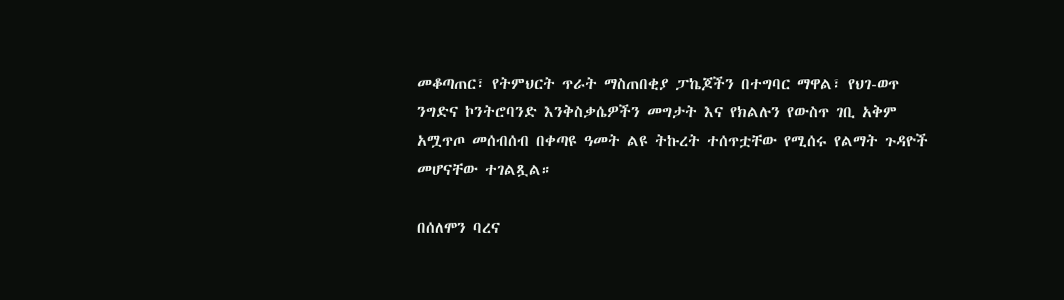መቆጣጠር፣ የትምህርት ጥራት ማስጠበቂያ ፓኬጆችን በተግባር ማዋል፣ የህገ-ወጥ ንግድና ኮንትሮባንድ እንቅስቃሴዎችን መግታት እና የክልሉን የውስጥ ገቢ አቅም አሟጥጦ መሰብሰብ በቀጣዩ ዓመት ልዩ ትኩረት ተሰጥቷቸው የሚሰሩ የልማት ጉዳዮች መሆናቸው ተገልጿል።

በሰለሞን ባረና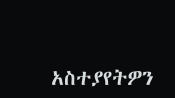አስተያየትዎን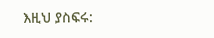እዚህ ያስፍሩ: